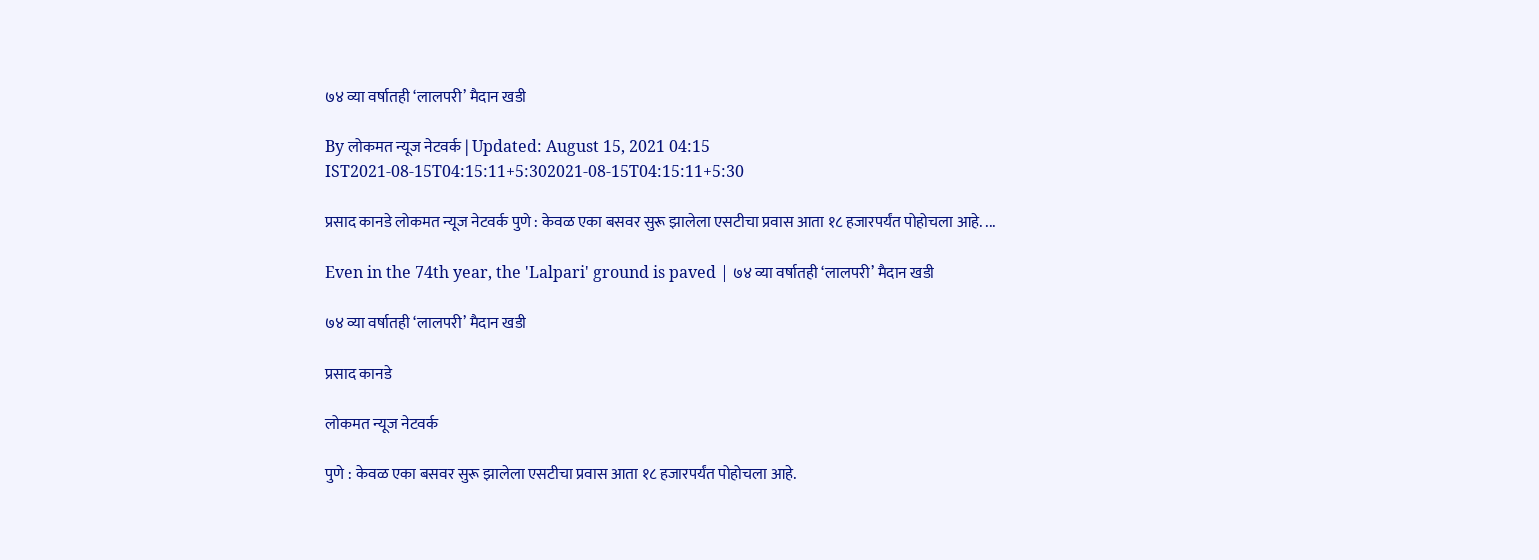७४ व्या वर्षातही ‘लालपरी’ मैदान खडी

By लोकमत न्यूज नेटवर्क | Updated: August 15, 2021 04:15 IST2021-08-15T04:15:11+5:302021-08-15T04:15:11+5:30

प्रसाद कानडे लोकमत न्यूज नेटवर्क पुणे : केवळ एका बसवर सुरू झालेला एसटीचा प्रवास आता १८ हजारपर्यंत पोहोचला आहे. ...

Even in the 74th year, the 'Lalpari' ground is paved | ७४ व्या वर्षातही ‘लालपरी’ मैदान खडी

७४ व्या वर्षातही ‘लालपरी’ मैदान खडी

प्रसाद कानडे

लोकमत न्यूज नेटवर्क

पुणे : केवळ एका बसवर सुरू झालेला एसटीचा प्रवास आता १८ हजारपर्यंत पोहोचला आहे.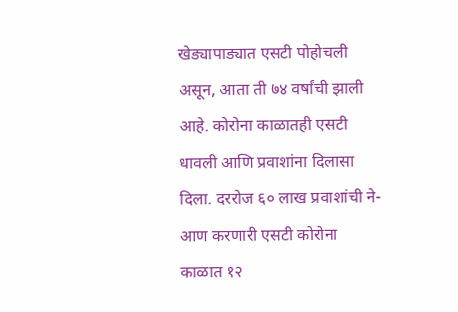खेड्यापाड्यात एसटी पोहोचली असून, आता ती ७४ वर्षांची झाली आहे. कोरोना काळातही एसटी धावली आणि प्रवाशांना दिलासा दिला. दररोज ६० लाख प्रवाशांची ने-आण करणारी एसटी कोरोना काळात १२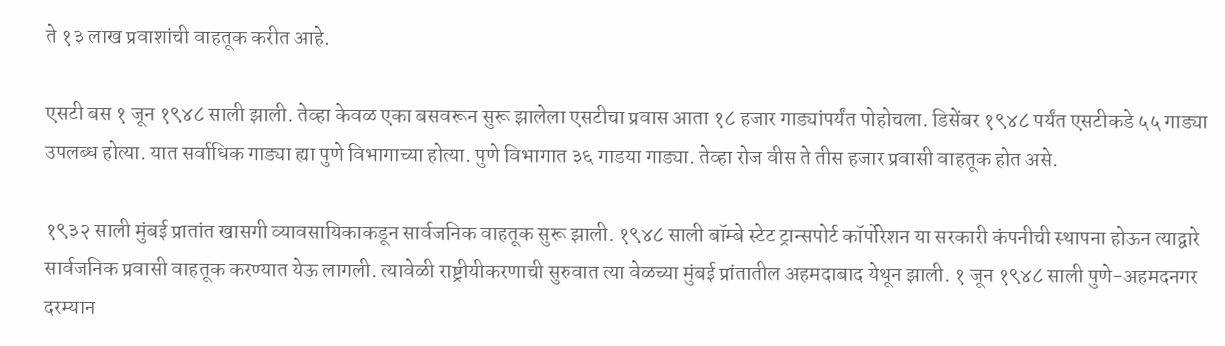ते १३ लाख प्रवाशांची वाहतूक करीत आहे.

एसटी बस १ जून १९४८ साली झाली. तेव्हा केवळ एका बसवरून सुरू झालेला एसटीचा प्रवास आता १८ हजार गाड्यांपर्यंत पोहोचला. डिसेंबर १९४८ पर्यंत एसटीकडे ५५ गाड्या उपलब्ध होत्या. यात सर्वाधिक गाड्या ह्या पुणे विभागाच्या होत्या. पुणे विभागात ३६ गाडया गाड्या. तेव्हा रोज वीस ते तीस हजार प्रवासी वाहतूक होत असे.

१९३२ साली मुंबई प्रातांत खासगी व्यावसायिकाकडून सार्वजनिक वाहतूक सुरू झाली. १९४८ साली बॉम्बे स्टेट ट्रान्सपोर्ट कॉर्पोरेशन या सरकारी कंपनीची स्थापना होऊन त्याद्वारे सार्वजनिक प्रवासी वाहतूक करण्यात येऊ लागली. त्यावेळी राष्ट्रीयीकरणाची सुरुवात त्या वेळच्या मुंबई प्रांतातील अहमदाबाद येथून झाली. १ जून १९४८ साली पुणे-अहमदनगर दरम्यान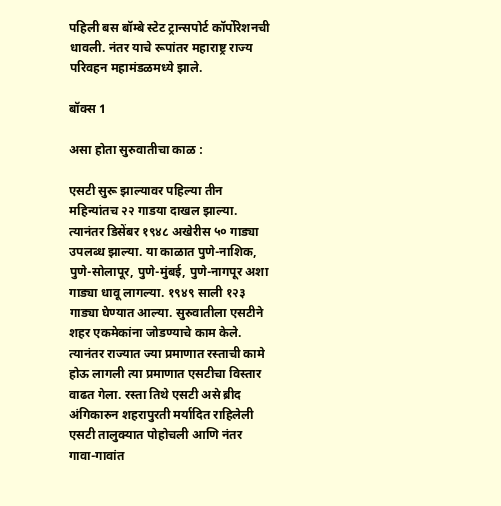पहिली बस बॉम्बे स्टेट ट्रान्सपोर्ट कॉर्पोरेशनची धावली. नंतर याचे रूपांतर महाराष्ट्र राज्य परिवहन महामंडळमध्ये झाले.

बॉक्स 1

असा होता सुरुवातीचा काळ :

एसटी सुरू झाल्यावर पहिल्या तीन महिन्यांतच २२ गाडया दाखल झाल्या. त्यानंतर डिसेंबर १९४८ अखेरीस ५० गाड्या उपलब्ध झाल्या. या काळात पुणे-नाशिक, पुणे-सोलापूर, पुणे-मुंबई, पुणे-नागपूर अशा गाड्या धावू लागल्या. १९४९ साली १२३ गाड्या घेण्यात आल्या. सुरुवातीला एसटीने शहर एकमेकांना जोडण्याचे काम केले. त्यानंतर राज्यात ज्या प्रमाणात रस्ताची कामे होऊ लागली त्या प्रमाणात एसटीचा विस्तार वाढत गेला. रस्ता तिथे एसटी असे ब्रीद अंगिकारुन शहरापुरती मर्यादित राहिलेली एसटी तालुक्यात पोहोचली आणि नंतर गावा-गावांत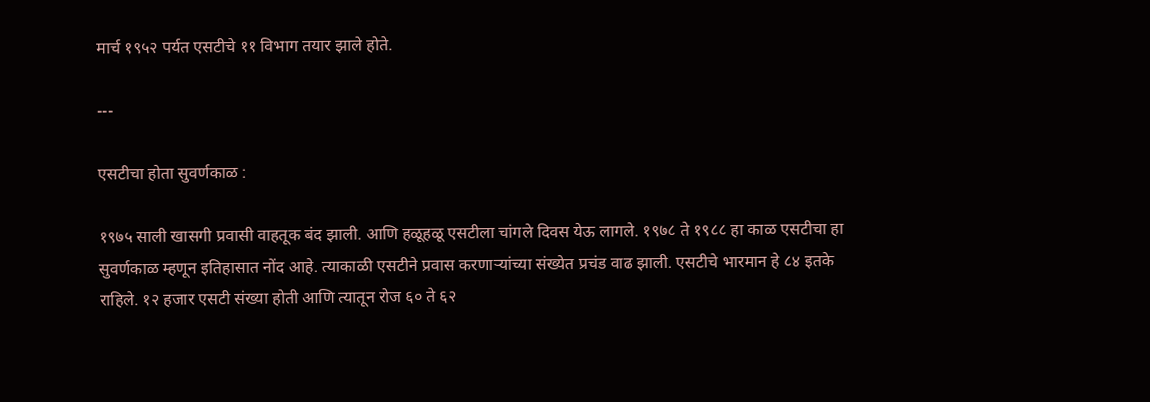मार्च १९५२ पर्यत एसटीचे ११ विभाग तयार झाले होते.

---

एसटीचा होता सुवर्णकाळ :

१९७५ साली खासगी प्रवासी वाहतूक बंद झाली. आणि हळूहळू एसटीला चांगले दिवस येऊ लागले. १९७८ ते १९८८ हा काळ एसटीचा हा सुवर्णकाळ म्हणून इतिहासात नोंद आहे. त्याकाळी एसटीने प्रवास करणाऱ्यांच्या संख्येत प्रचंड वाढ झाली. एसटीचे भारमान हे ८४ इतके राहिले. १२ हजार एसटी संख्या होती आणि त्यातून रोज ६० ते ६२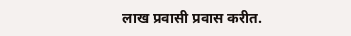लाख प्रवासी प्रवास करीत.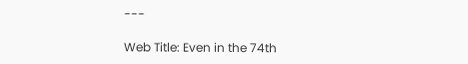---

Web Title: Even in the 74th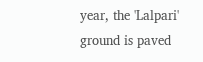year, the 'Lalpari' ground is paved